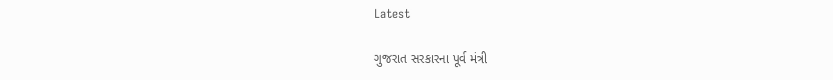Latest

ગુજરાત સરકારના પૂર્વ મંત્રી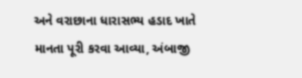અને વરાછાના ધારાસભ્ય હડાદ ખાતે માનતા પૂરી કરવા આવ્યા, અંબાજી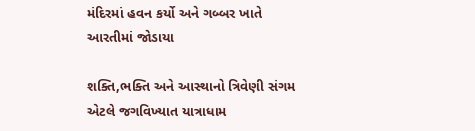મંદિરમાં હવન કર્યો અને ગબ્બર ખાતે આરતીમાં જોડાયા

શક્તિ,ભક્તિ અને આસ્થાનો ત્રિવેણી સંગમ એટલે જગવિખ્યાત યાત્રાધામ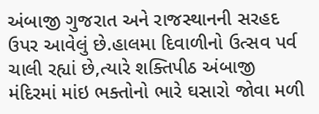અંબાજી ગુજરાત અને રાજસ્થાનની સરહદ ઉપર આવેલું છે.હાલમા દિવાળીનો ઉત્સવ પર્વ ચાલી રહ્યાં છે,ત્યારે શક્તિપીઠ અંબાજી મંદિરમાં માંઇ ભક્તોનો ભારે ઘસારો જોવા મળી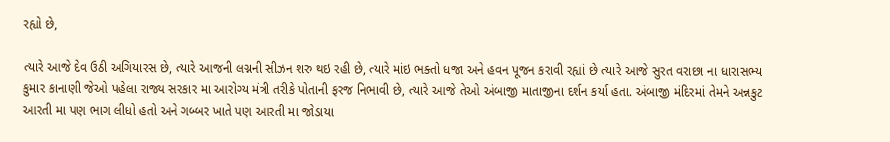રહ્યો છે,

ત્યારે આજે દેવ ઉઠી અગિયારસ છે, ત્યારે આજની લગ્નની સીઝન શરુ થઇ રહી છે, ત્યારે માંઇ ભક્તો ધજા અને હવન પૂજન કરાવી રહ્યાં છે ત્યારે આજે સુરત વરાછા ના ધારાસભ્ય કુમાર કાનાણી જેઓ પહેલા રાજ્ય સરકાર મા આરોગ્ય મંત્રી તરીકે પોતાની ફરજ નિભાવી છે, ત્યારે આજે તેઓ અંબાજી માતાજીના દર્શન કર્યા હતા. અંબાજી મંદિરમાં તેમને અન્નકુટ આરતી મા પણ ભાગ લીધો હતો અને ગબ્બર ખાતે પણ આરતી મા જોડાયા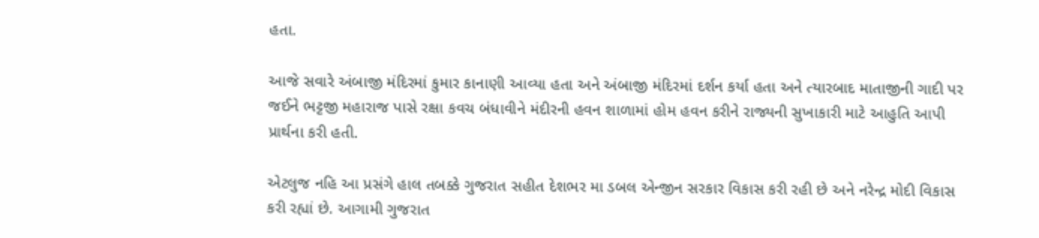હતા.

આજે સવારે અંબાજી મંદિરમાં કુમાર કાનાણી આવ્યા હતા અને અંબાજી મંદિરમાં દર્શન કર્યા હતા અને ત્યારબાદ માતાજીની ગાદી પર જઈને ભટ્ટજી મહારાજ પાસે રક્ષા કવચ બંધાવીને મંદીરની હવન શાળામાં હોમ હવન કરીને રાજ્યની સુખાકારી માટે આહુતિ આપી પ્રાર્થના કરી હતી.

એટલુજ નહિ આ પ્રસંગે હાલ તબક્કે ગુજરાત સહીત દેશભર મા ડબલ એન્જીન સરકાર વિકાસ કરી રહી છે અને નરેન્દ્ર મોદી વિકાસ કરી રહ્યાં છે. આગામી ગુજરાત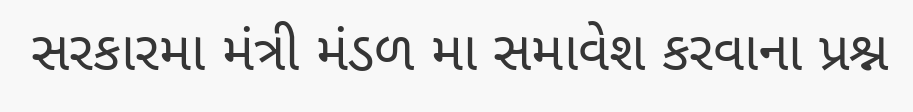સરકારમા મંત્રી મંડળ મા સમાવેશ કરવાના પ્રશ્ન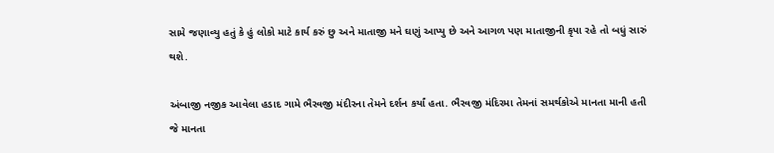સામે જણાવ્યુ હતું કે હું લોકો માટે કાર્ય કરું છુ અને માતાજી મને ઘણું આપ્યુ છે અને આગળ પણ માતાજીની કૃપા રહે તો બધું સારું થશે.

અંબાજી નજીક આવેલા હડાદ ગામે ભૈરવજી મંદીરના તેમને દર્શન કર્યાં હતા. ભૈરવજી મંદિરમા તેમનાં સમર્થકોએ માનતા માની હતી જે માનતા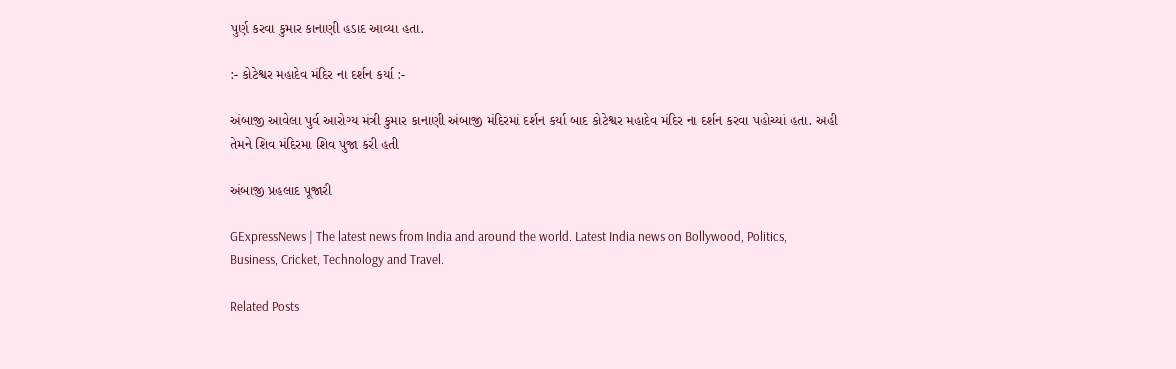પુર્ણ કરવા કુમાર કાનાણી હડાદ આવ્યા હતા.

:- કોટેશ્વર મહાદેવ મંદિર ના દર્શન કર્યા :-

અંબાજી આવેલા પુર્વ આરોગ્ય મંત્રી કુમાર કાનાણી અંબાજી મંદિરમાં દર્શન કર્યા બાદ કોટેશ્વર મહાદેવ મંદિર ના દર્શન કરવા પહોચ્યાં હતા. અહી તેમને શિવ મંદિરમા શિવ પુજા કરી હતી

અંબાજી પ્રહલાદ પૂજારી

GExpressNews | The latest news from India and around the world. Latest India news on Bollywood, Politics, Business, Cricket, Technology and Travel.

Related Posts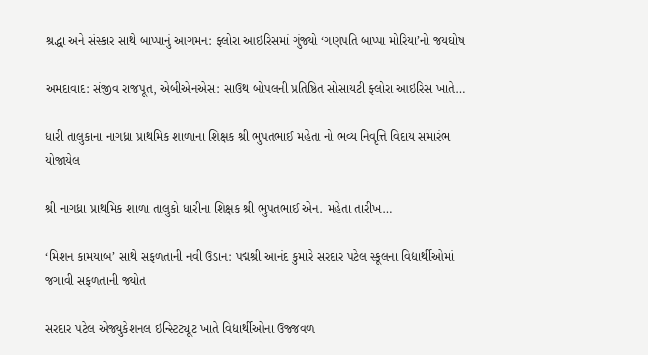શ્રદ્ધા અને સંસ્કાર સાથે બાપ્પાનું આગમન: ફ્લોરા આઇરિસમાં ગુંજ્યો ‘ગણપતિ બાપ્પા મોરિયા’નો જયઘોષ

અમદાવાદ: સંજીવ રાજપૂત, એબીએનએસ: સાઉથ બોપલની પ્રતિષ્ઠિત સોસાયટી ફ્લોરા આઇરિસ ખાતે…

ધારી તાલુકાના નાગધ્રા પ્રાથમિક શાળાના શિક્ષક શ્રી ભુપતભાઈ મહેતા નો ભવ્ય નિવૃત્તિ વિદાય સમારંભ યોજાયેલ

શ્રી નાગધ્રા પ્રાથમિક શાળા તાલુકો ધારીના શિક્ષક શ્રી ભુપતભાઈ એન. મહેતા તારીખ…

‘મિશન કામયાબ’ સાથે સફળતાની નવી ઉડાન: પદ્મશ્રી આનંદ કુમારે સરદાર પટેલ સ્કૂલના વિદ્યાર્થીઓમાં જગાવી સફળતાની જ્યોત

સરદાર પટેલ એજ્યુકેશનલ ઇન્સ્ટિટ્યૂટ ખાતે વિદ્યાર્થીઓના ઉજ્જવળ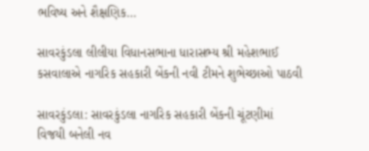ભવિષ્ય અને શૈક્ષણિક…

સાવરકુંડલા લીલીયા વિધાનસભાના ધારાસભ્ય શ્રી મહેશભાઈ કસવાલાએ નાગરિક સહકારી બેંકની નવી ટીમને શુભેચ્છાઓ પાઠવી

સાવરકુંડલા: સાવરકુંડલા નાગરિક સહકારી બેંકની ચૂંટણીમાં વિજયી બનેલી નવ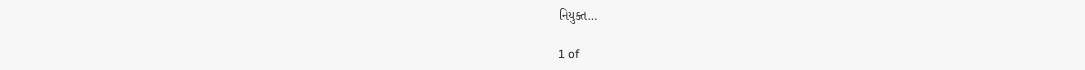નિયુક્ત…

1 of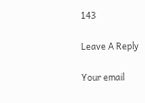143

Leave A Reply

Your email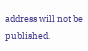address will not be published.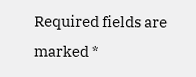Required fields are marked *